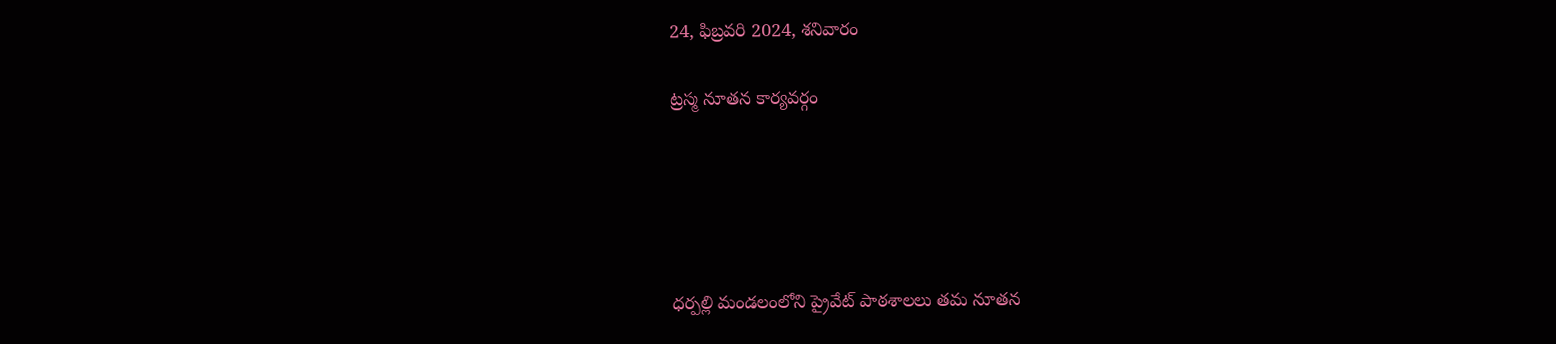24, ఫిబ్రవరి 2024, శనివారం

ట్రస్మ నూతన కార్యవర్గం





ధర్పల్లి మండలంలోని ప్రైవేట్ పాఠశాలలు తమ నూతన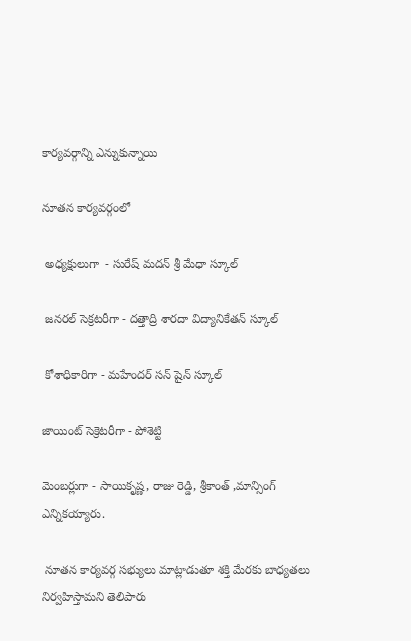కార్యవర్గాన్ని ఎన్నుకున్నాయి

నూతన కార్యవర్గంలో

 అధ్యక్షులుగా  - సురేష్ మదన్ శ్రీ మేధా స్కూల్

 జనరల్ సెక్రటరీగా - దత్తాద్రి శారదా విద్యానికేతన్ స్కూల్

 కోశాధికారిగా - మహేందర్ సన్ షైన్ స్కూల్

జాయింట్ సెక్రెటరీగా - పోశెట్టి

మెంబర్లుగా - సాయికృష్ణ, రాజు రెడ్డి, శ్రీకాంత్ ,మాన్సింగ్ ఎన్నికయ్యారు.

 నూతన కార్యవర్గ సభ్యులు మాట్లాడుతూ శక్తి మేరకు బాధ్యతలు నిర్వహిస్తామని తెలిపారు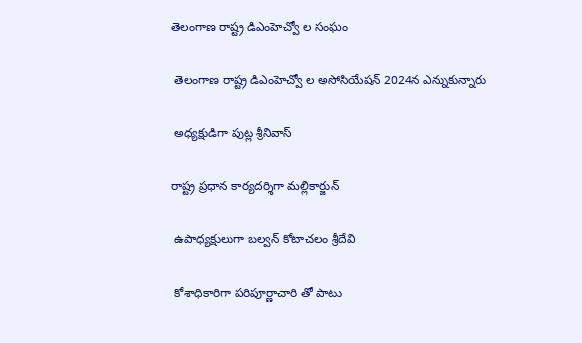తెలంగాణ రాష్ట్ర డిఎంహెచ్వో ల సంఘం

 తెలంగాణ రాష్ట్ర డిఎంహెచ్వో ల అసోసియేషన్ 2024న ఎన్నుకున్నారు

 అధ్యక్షుడిగా పుట్ల శ్రీనివాస్

రాష్ట్ర ప్రధాన కార్యదర్శిగా మల్లికార్జున్

 ఉపాధ్యక్షులుగా బల్వన్ కోటాచలం శ్రీదేవి

 కోశాధికారిగా పరిపూర్ణాచారి తో పాటు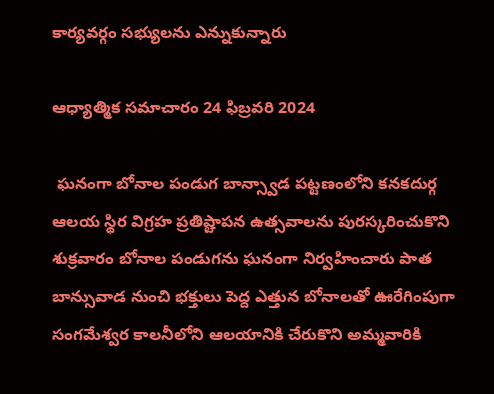కార్యవర్గం సభ్యులను ఎన్నుకున్నారు

ఆధ్యాత్మిక సమాచారం 24 ఫిబ్రవరి 2024

 ఘనంగా బోనాల పండుగ బాన్స్వాడ పట్టణంలోని కనకదుర్గ ఆలయ స్థిర విగ్రహ ప్రతిష్టాపన ఉత్సవాలను పురస్కరించుకొని శుక్రవారం బోనాల పండుగను ఘనంగా నిర్వహించారు పాత బాన్సువాడ నుంచి భక్తులు పెద్ద ఎత్తున బోనాలతో ఊరేగింపుగా సంగమేశ్వర కాలనీలోని ఆలయానికి చేరుకొని అమ్మవారికి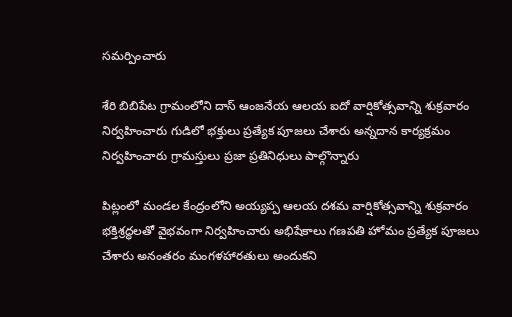సమర్పించారు

శేరి బిబిపేట గ్రామంలోని దాస్ ఆంజనేయ ఆలయ ఐదో వార్షికోత్సవాన్ని శుక్రవారం నిర్వహించారు గుడిలో భక్తులు ప్రత్యేక పూజలు చేశారు అన్నదాన కార్యక్రమం నిర్వహించారు గ్రామస్తులు ప్రజా ప్రతినిధులు పాల్గొన్నారు

పిట్లంలో మండల కేంద్రంలోని అయ్యప్ప ఆలయ దశమ వార్షికోత్సవాన్ని శుక్రవారం భక్తిశ్రద్ధలతో వైభవంగా నిర్వహించారు అభిషేకాలు గణపతి హోమం ప్రత్యేక పూజలు చేశారు అనంతరం మంగళహారతులు అందుకని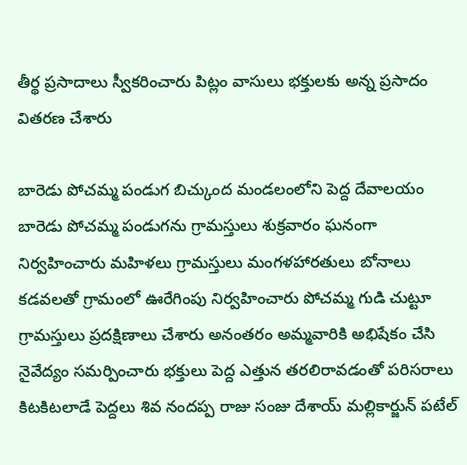తీర్థ ప్రసాదాలు స్వీకరించారు పిట్లం వాసులు భక్తులకు అన్న ప్రసాదం వితరణ చేశారు

బారెడు పోచమ్మ పండుగ బిచ్కుంద మండలంలోని పెద్ద దేవాలయం బారెడు పోచమ్మ పండుగను గ్రామస్తులు శుక్రవారం ఘనంగా నిర్వహించారు మహిళలు గ్రామస్తులు మంగళహారతులు బోనాలు కడవలతో గ్రామంలో ఊరేగింపు నిర్వహించారు పోచమ్మ గుడి చుట్టూ గ్రామస్తులు ప్రదక్షిణాలు చేశారు అనంతరం అమ్మవారికి అభిషేకం చేసి నైవేద్యం సమర్పించారు భక్తులు పెద్ద ఎత్తున తరలిరావడంతో పరిసరాలు కిటకిటలాడే పెద్దలు శివ నందప్ప రాజు సంజు దేశాయ్ మల్లికార్జున్ పటేల్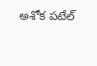అశోక పటేల్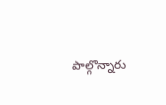పాల్గొన్నారు